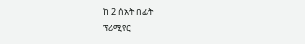ከ 2 ሰአት በፊት
ፕሪሚየር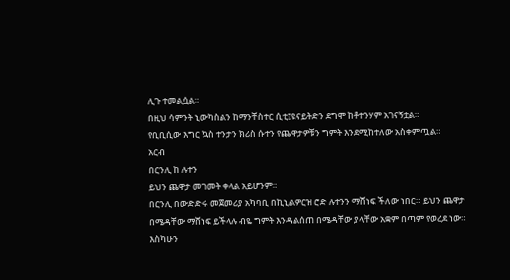ሊጉ ተመልሷል።
በዚህ ሳምንት ኒውካስልን ከማንቸስተር ሲቲ፤ዩናይትድን ደግሞ ከቶተንሃም አገናኝቷል።
የቢቢሲው እግር ኳስ ተንታን ክሪስ ሱተን የጨዋታዎቹን ግምት እንደሚከተለው አስቀምጧል።
አርብ
በርንሊ ከ ሉተን
ይህን ጨዋታ መገመት ቀላል አይሆንም።
በርንሊ በውድድሩ መጀመሪያ አካባቢ በኪኒልዎርዝ ሮድ ሉተንን ማሸነፍ ችለው ነበር። ይህን ጨዋታ በሜዳቸው ማሸነፍ ይችላሉ ብዬ ግምት እንዳልሰጠ በሜዳቸው ያላቸው አቋም በጣም የወረደ ነው።
እስካሁን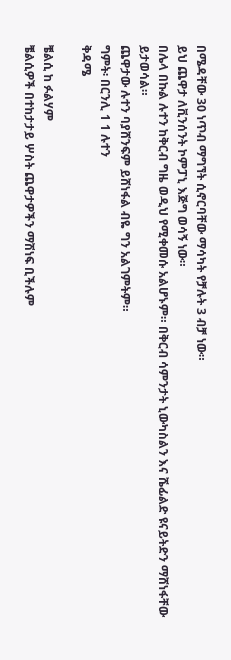በሜዳቸው 30 ነጥብ ማግኘት ሲኖርባቸው ማሳካት የቻሉት 3 ብቻ ነው።
ይህ ጨዋታ ለቪንሰንት ኮምፓኒ እጅግ ወሳኝ ነው።
በሌላ በኩል ሉተን ከቅርብ ግዜ ወዲህ የሚቀመሱ አልሆኑም። በቅርብ ሳምንታት ኒውካስልን እና ሼፊልድ ዩናይትድን ማሸነፋቸው ይታወሳል።
ጨዋታው ሉተን ባያሸንፍም ይሸነፋል ብዬ ግን አልገምትም።
ግምት፡ በርንሊ 1 1 ሉተን
ቅዳሜ

ቼልሲ ከ ፉልሃም
ቼልሲዎች በተከታታይ ሦስት ጨዋታዎችን ማሽነፍ ቢችሉም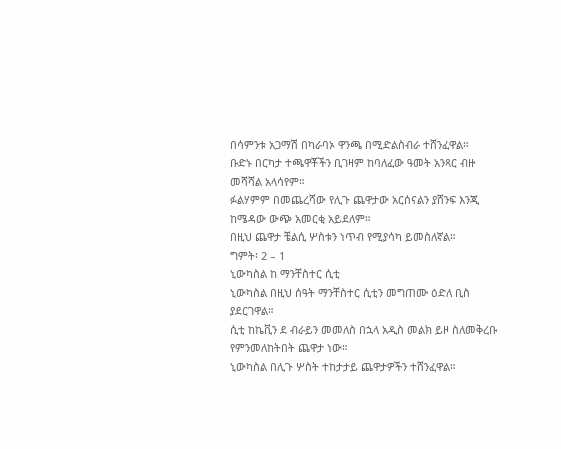በሳምንቱ አጋማሽ በካራባኦ ዋንጫ በሚድልስብራ ተሸንፈዋል።
ቡድኑ በርካታ ተጫዋቾችን ቢገዛም ከባለፈው ዓመት አንጻር ብዙ መሻሻል አላሳየም።
ፉልሃምም በመጨረሻው የሊጉ ጨዋታው አርሰናልን ያሸንፍ እንጂ ከሜዳው ውጭ አመርቂ አይደለም።
በዚህ ጨዋታ ቼልሲ ሦስቱን ነጥብ የሚያሳካ ይመስለኛል።
ግምት፡ 2 – 1
ኒውካስል ከ ማንቸስተር ሲቲ
ኒውካስል በዚህ ሰዓት ማንቸስተር ሲቲን መግጠሙ ዕድለ ቢስ ያደርገዋል።
ሲቲ ከኬቪን ደ ብራይን መመለስ በኋላ አዲስ መልክ ይዞ ስለመቅረቡ የምንመለከትበት ጨዋታ ነው።
ኒውካስል በሊጉ ሦስት ተከታታይ ጨዋታዎችን ተሸንፈዋል።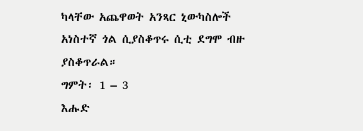ካላቸው አጨዋወት አንጻር ኒውካስሎች አነስተኛ ጎል ሲያስቆጥሩ ሲቲ ደግሞ ብዙ ያስቆጥራል።
ግምት፡ 1 – 3
እሑድ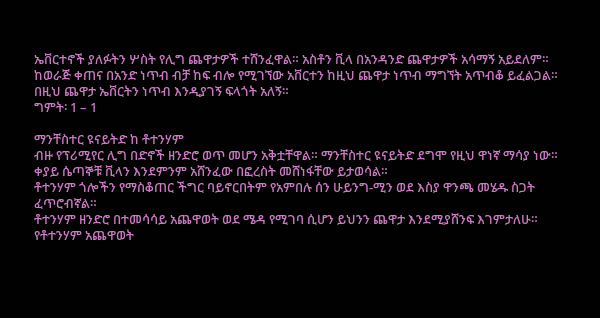ኤቨርተኖች ያለፉትን ሦስት የሊግ ጨዋታዎች ተሸንፈዋል። አስቶን ቪላ በአንዳንድ ጨዋታዎች አሳማኝ አይደለም።
ከወራጅ ቀጠና በአንድ ነጥብ ብቻ ከፍ ብሎ የሚገኘው አቨርተን ከዚህ ጨዋታ ነጥብ ማግኘት አጥብቆ ይፈልጋል።
በዚህ ጨዋታ ኤቨርትን ነጥብ እንዲያገኝ ፍላጎት አለኝ።
ግምት፡ 1 – 1

ማንቸስተር ዩናይትድ ከ ቶተንሃም
ብዙ የፕሪሚየር ሊግ በድኖች ዘንድሮ ወጥ መሆን አቅቷቸዋል። ማንቸስተር ዩናይትድ ደግሞ የዚህ ዋነኛ ማሳያ ነው።
ቀያይ ሴጣኞቹ ቪላን እንደምንም አሸንፈው በፎረስት መሸነፋቸው ይታወሳል።
ቶተንሃም ጎሎችን የማስቆጠር ችግር ባይኖርበትም የአምበሉ ሰን ሁይንግ-ሚን ወደ እስያ ዋንጫ መሄዱ ስጋት ፈጥሮብኛል።
ቶተንሃም ዘንድሮ በተመሳሳይ አጨዋወት ወደ ሜዳ የሚገባ ሲሆን ይህንን ጨዋታ እንደሚያሸንፍ እገምታለሁ።
የቶተንሃም አጨዋወት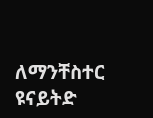ለማንቸስተር ዩናይትድ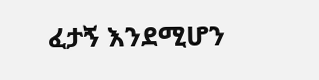ፈታኝ እንደሚሆን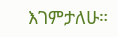እገምታለሁ።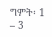ግምት፡ 1 – 3